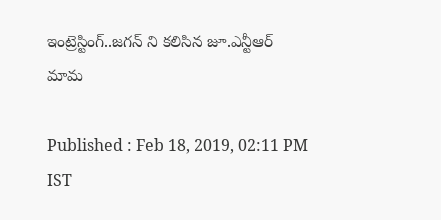ఇంట్రెస్టింగ్..జగన్ ని కలిసిన జూ.ఎన్టీఆర్ మామ

Published : Feb 18, 2019, 02:11 PM IST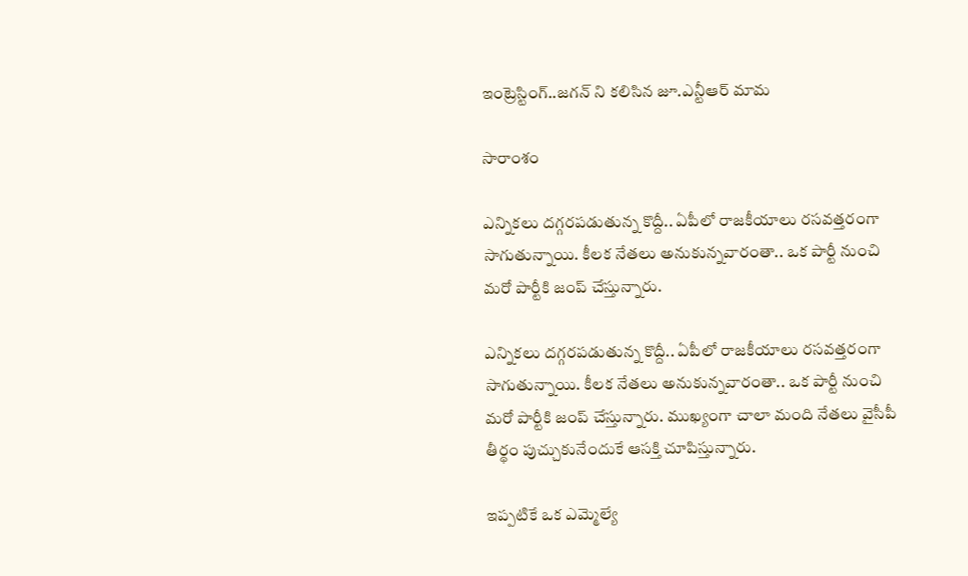ఇంట్రెస్టింగ్..జగన్ ని కలిసిన జూ.ఎన్టీఆర్ మామ

సారాంశం

ఎన్నికలు దగ్గరపడుతున్న కొద్దీ.. ఏపీలో రాజకీయాలు రసవత్తరంగా సాగుతున్నాయి. కీలక నేతలు అనుకున్నవారంతా.. ఒక పార్టీ నుంచి మరో పార్టీకి జంప్ చేస్తున్నారు.

ఎన్నికలు దగ్గరపడుతున్న కొద్దీ.. ఏపీలో రాజకీయాలు రసవత్తరంగా సాగుతున్నాయి. కీలక నేతలు అనుకున్నవారంతా.. ఒక పార్టీ నుంచి మరో పార్టీకి జంప్ చేస్తున్నారు. ముఖ్యంగా చాలా మంది నేతలు వైసీపీ తీర్థం పుచ్చుకునేందుకే ఆసక్తి చూపిస్తున్నారు.

ఇప్పటికే ఒక ఎమ్మెల్యే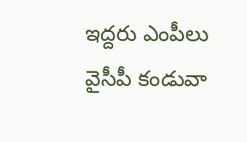ఇద్దరు ఎంపీలు వైసీపీ కండువా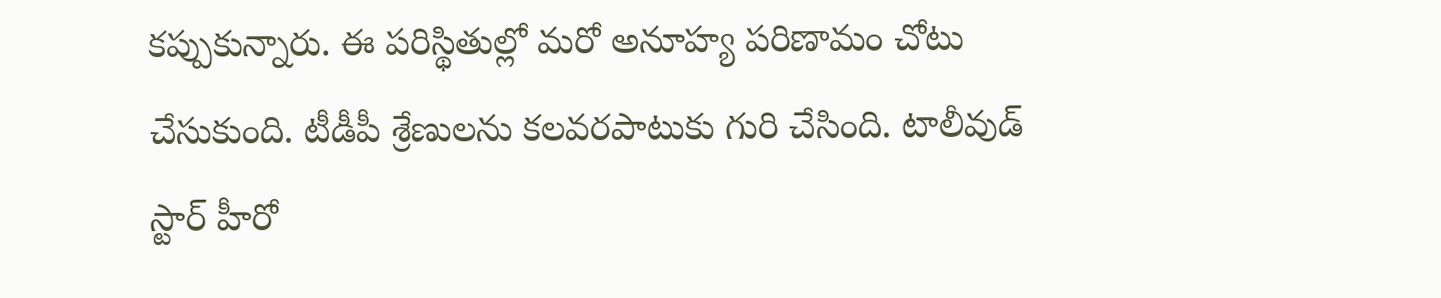కప్పుకున్నారు. ఈ పరిస్థితుల్లో మరో అనూహ్య పరిణామం చోటు చేసుకుంది. టీడీపీ శ్రేణులను కలవరపాటుకు గురి చేసింది. టాలీవుడ్ స్టార్ హీరో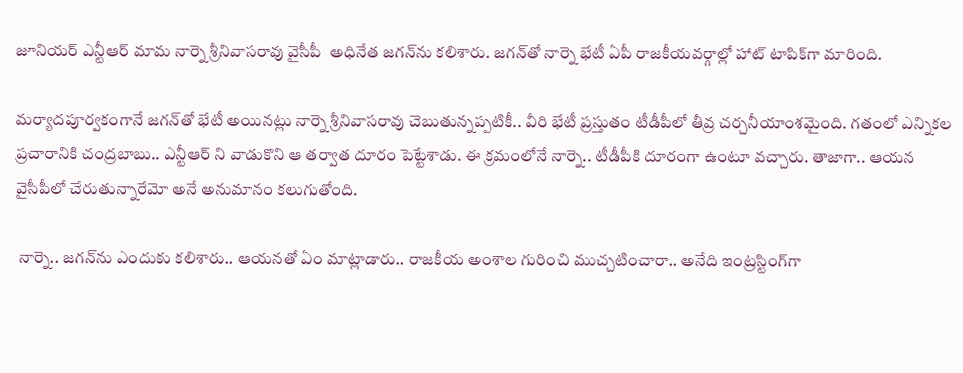జూనియర్ ఎన్టీఆర్ మామ నార్నె శ్రీనివాసరావు వైసీపీ  అధినేత జగన్‌ను కలిశారు. జగన్‌తో నార్నె భేటీ ఏపీ రాజకీయవర్గాల్లో హాట్ టాపిక్‌గా మారింది.

మర్యాదపూర్వకంగానే జగన్‌తో భేటీ అయినట్లు నార్నె శ్రీనివాసరావు చెబుతున్నప్పటికీ.. వీరి భేటీ ప్రస్తుతం టీడీపీలో తీవ్ర చర్చనీయాంశమైంది. గతంలో ఎన్నికల ప్రచారానికి చంద్రబాబు.. ఎన్టీఆర్ ని వాడుకొని ఆ తర్వాత దూరం పెట్టేశాడు. ఈ క్రమంలోనే నార్నె.. టీడీపీకి దూరంగా ఉంటూ వచ్చారు. తాజాగా.. ఆయన వైసీపీలో చేరుతున్నారేమో అనే అనుమానం కలుగుతోంది.

 నార్నె.. జగన్‌ను ఎందుకు కలిశారు.. ఆయనతో ఏం మాట్లాడారు.. రాజకీయ అంశాల గురించి ముచ్చటించారా.. అనేది ఇంట్రస్టింగ్‌గా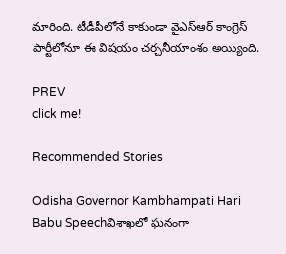మారింది. టీడీపీలోనే కాకుండా వైఎస్ఆర్ కాంగ్రెస్ పార్టీలోనూ ఈ విషయం చర్చనీయాంశం అయ్యింది.

PREV
click me!

Recommended Stories

Odisha Governor Kambhampati Hari Babu Speechవిశాఖలో ఘనంగా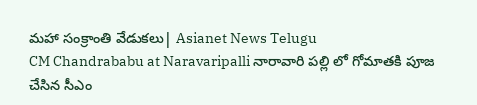మహా సంక్రాంతి వేడుకలు| Asianet News Telugu
CM Chandrababu at Naravaripalli నారావారి పల్లి లో గోమాతకి పూజ చేసిన సీఎం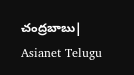చంద్రబాబు| Asianet Telugu